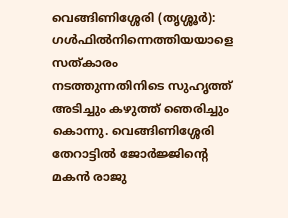വെങ്ങിണിശ്ശേരി (തൃശ്ശൂർ): ഗൾഫിൽനിന്നെത്തിയയാളെ സത്കാരം നടത്തുന്നതിനിടെ സുഹൃത്ത് അടിച്ചും കഴുത്ത് ഞെരിച്ചും കൊന്നു. വെങ്ങിണിശ്ശേരി തേറാട്ടിൽ ജോർജ്ജിന്റെ മകൻ രാജു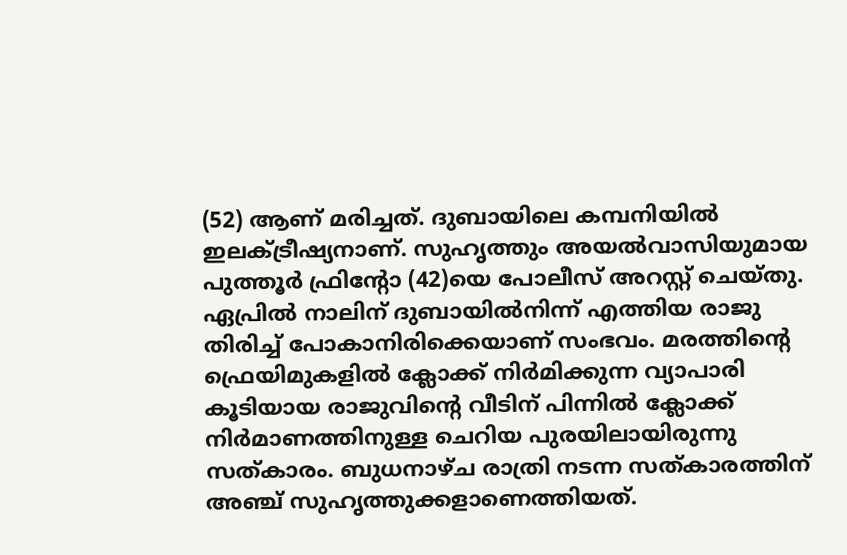(52) ആണ് മരിച്ചത്. ദുബായിലെ കമ്പനിയിൽ ഇലക്ട്രീഷ്യനാണ്. സുഹൃത്തും അയൽവാസിയുമായ പുത്തൂർ ഫ്രിന്റോ (42)യെ പോലീസ് അറസ്റ്റ് ചെയ്തു.
ഏപ്രിൽ നാലിന് ദുബായിൽനിന്ന് എത്തിയ രാജു തിരിച്ച് പോകാനിരിക്കെയാണ് സംഭവം. മരത്തിന്റെ ഫ്രെയിമുകളിൽ ക്ലോക്ക് നിർമിക്കുന്ന വ്യാപാരി കൂടിയായ രാജുവിന്റെ വീടിന് പിന്നിൽ ക്ലോക്ക് നിർമാണത്തിനുള്ള ചെറിയ പുരയിലായിരുന്നു സത്കാരം. ബുധനാഴ്ച രാത്രി നടന്ന സത്കാരത്തിന് അഞ്ച് സുഹൃത്തുക്കളാണെത്തിയത്.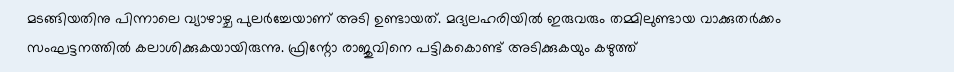മടങ്ങിയതിനു പിന്നാലെ വ്യാഴാഴ്ച പുലർച്ചേയാണ് അടി ഉണ്ടായത്. മദ്യലഹരിയിൽ ഇരുവരും തമ്മിലുണ്ടായ വാക്കുതർക്കം സംഘട്ടനത്തിൽ കലാശിക്കുകയായിരുന്നു. ഫ്രിന്റോ രാജുവിനെ പട്ടികകൊണ്ട് അടിക്കുകയും കഴുത്ത്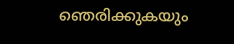ഞെരിക്കുകയും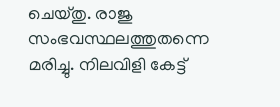ചെയ്തു. രാജു സംഭവസ്ഥലത്തുതന്നെ മരിച്ചു. നിലവിളി കേട്ട്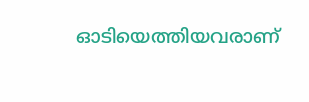ഓടിയെത്തിയവരാണ്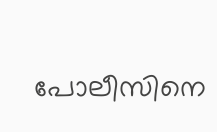പോലീസിനെ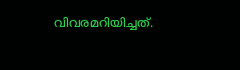വിവരമറിയിച്ചത്.